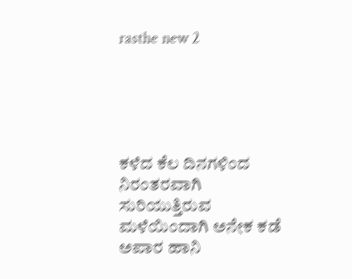rasthe new 2





ಕಳೆದ ಕೆಲ ದಿನಗಳಿಂದ ನಿರಂತರವಾಗಿ ಸುರಿಯುತ್ತಿರುವ ಮಳೆಯಿಂದಾಗಿ ಅನೇಕ ಕಡೆ ಅಪಾರ ಹಾನಿ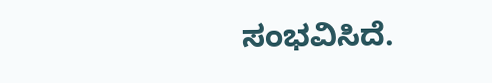ಸಂಭವಿಸಿದೆ.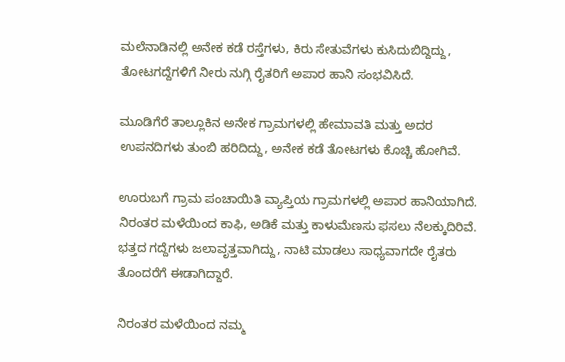ಮಲೆನಾಡಿನಲ್ಲಿ ಅನೇಕ ಕಡೆ ರಸ್ತೆಗಳು, ಕಿರು ಸೇತುವೆಗಳು ಕುಸಿದುಬಿದ್ದಿದ್ದು, ತೋಟಗದ್ದೆಗಳಿಗೆ ನೀರು ನುಗ್ಗಿ ರೈತರಿಗೆ ಅಪಾರ ಹಾನಿ ಸಂಭವಿಸಿದೆ.

ಮೂಡಿಗೆರೆ ತಾಲ್ಲೂಕಿನ ಅನೇಕ ಗ್ರಾಮಗಳಲ್ಲಿ ಹೇಮಾವತಿ ಮತ್ತು ಅದರ ಉಪನದಿಗಳು ತುಂಬಿ ಹರಿದಿದ್ದು, ಅನೇಕ ಕಡೆ ತೋಟಗಳು ಕೊಚ್ಚಿ ಹೋಗಿವೆ.

ಊರುಬಗೆ ಗ್ರಾಮ ಪಂಚಾಯಿತಿ ವ್ಯಾಪ್ತಿಯ ಗ್ರಾಮಗಳಲ್ಲಿ ಅಪಾರ ಹಾನಿಯಾಗಿದೆ. ನಿರಂತರ ಮಳೆಯಿಂದ ಕಾಫಿ, ಅಡಿಕೆ ಮತ್ತು ಕಾಳುಮೆಣಸು ಫಸಲು ನೆಲಕ್ಕುದಿರಿವೆ. ಭತ್ತದ ಗದ್ದೆಗಳು ಜಲಾವೃತ್ತವಾಗಿದ್ದು, ನಾಟಿ ಮಾಡಲು ಸಾಧ್ಯವಾಗದೇ ರೈತರು ತೊಂದರೆಗೆ ಈಡಾಗಿದ್ದಾರೆ.

ನಿರಂತರ ಮಳೆಯಿಂದ ನಮ್ಮ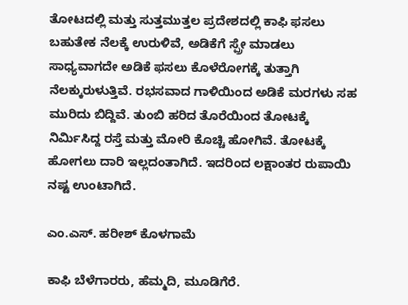ತೋಟದಲ್ಲಿ ಮತ್ತು ಸುತ್ತಮುತ್ತಲ ಪ್ರದೇಶದಲ್ಲಿ ಕಾಫಿ ಫಸಲು ಬಹುತೇಕ ನೆಲಕ್ಕೆ ಉರುಳಿವೆ, ಅಡಿಕೆಗೆ ಸ್ಪ್ರೇ ಮಾಡಲು ಸಾಧ್ಯವಾಗದೇ ಅಡಿಕೆ ಫಸಲು ಕೊಳೆರೋಗಕ್ಕೆ ತುತ್ತಾಗಿ ನೆಲಕ್ಕುರುಳುತ್ತಿವೆ. ರಭಸವಾದ ಗಾಳಿಯಿಂದ ಅಡಿಕೆ ಮರಗಳು ಸಹ ಮುರಿದು ಬಿದ್ದಿವೆ. ತುಂಬಿ ಹರಿದ ತೊರೆಯಿಂದ ತೋಟಕ್ಕೆ ನಿರ್ಮಿಸಿದ್ದ ರಸ್ತೆ ಮತ್ತು ಮೋರಿ ಕೊಚ್ಚಿ ಹೋಗಿವೆ. ತೋಟಕ್ಕೆ ಹೋಗಲು ದಾರಿ ಇಲ್ಲದಂತಾಗಿದೆ. ಇದರಿಂದ ಲಕ್ಷಾಂತರ ರುಪಾಯಿ ನಷ್ಟ ಉಂಟಾಗಿದೆ.

ಎಂ.ಎಸ್. ಹರೀಶ್ ಕೊಳಗಾಮೆ

ಕಾಫಿ ಬೆಳೆಗಾರರು, ಹೆಮ್ಮದಿ, ಮೂಡಿಗೆರೆ.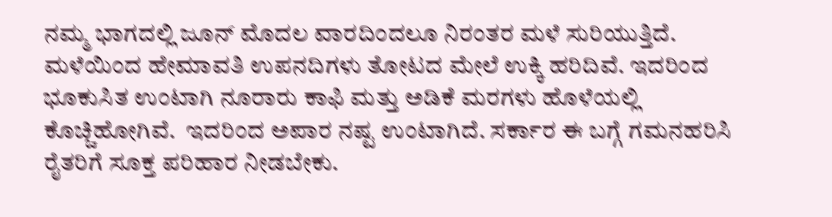ನಮ್ಮ ಭಾಗದಲ್ಲಿ ಜೂನ್ ಮೊದಲ ವಾರದಿಂದಲೂ ನಿರಂತರ ಮಳೆ ಸುರಿಯುತ್ತಿದೆ. ಮಳೆಯಿಂದ ಹೇಮಾವತಿ ಉಪನದಿಗಳು ತೋಟದ ಮೇಲೆ ಉಕ್ಕಿ ಹರಿದಿವೆ. ಇದರಿಂದ ಭೂಕುಸಿತ ಉಂಟಾಗಿ ನೂರಾರು ಕಾಫಿ ಮತ್ತು ಅಡಿಕೆ ಮರಗಳು ಹೊಳೆಯಲ್ಲಿ ಕೊಚ್ಚಿಹೋಗಿವೆ.  ಇದರಿಂದ ಅಪಾರ ನಷ್ಟ ಉಂಟಾಗಿದೆ. ಸರ್ಕಾರ ಈ ಬಗ್ಗೆ ಗಮನಹರಿಸಿ ರೈತರಿಗೆ ಸೂಕ್ತ ಪರಿಹಾರ ನೀಡಬೇಕು.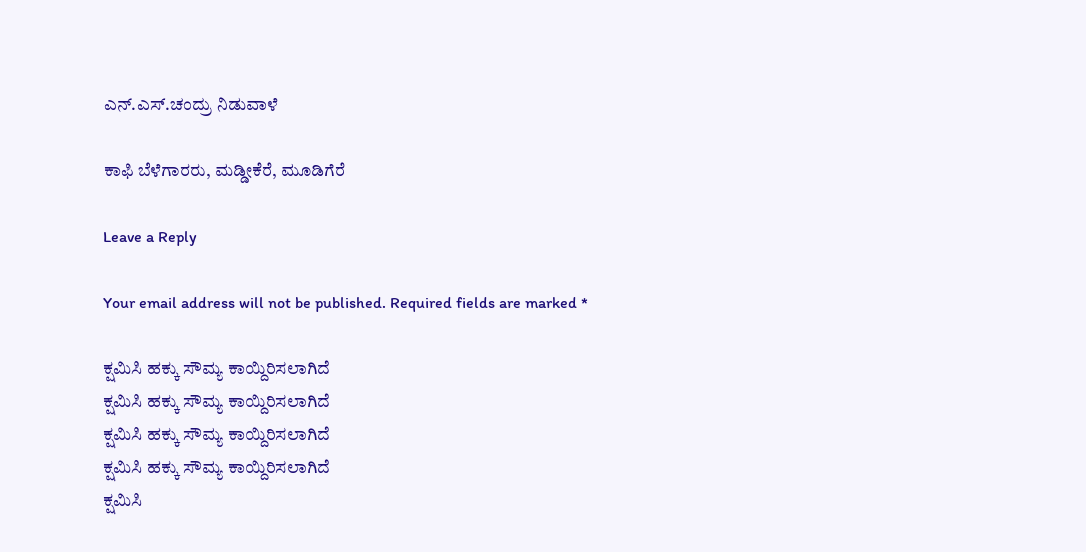ಎನ್.ಎಸ್.ಚಂದ್ರು ನಿಡುವಾಳೆ

ಕಾಫಿ ಬೆಳೆಗಾರರು, ಮಡ್ಡೀಕೆರೆ, ಮೂಡಿಗೆರೆ

Leave a Reply

Your email address will not be published. Required fields are marked *

ಕ್ಷಮಿಸಿ ಹಕ್ಕು ಸೌಮ್ಯ ಕಾಯ್ದಿರಿಸಲಾಗಿದೆ
ಕ್ಷಮಿಸಿ ಹಕ್ಕು ಸೌಮ್ಯ ಕಾಯ್ದಿರಿಸಲಾಗಿದೆ
ಕ್ಷಮಿಸಿ ಹಕ್ಕು ಸೌಮ್ಯ ಕಾಯ್ದಿರಿಸಲಾಗಿದೆ
ಕ್ಷಮಿಸಿ ಹಕ್ಕು ಸೌಮ್ಯ ಕಾಯ್ದಿರಿಸಲಾಗಿದೆ
ಕ್ಷಮಿಸಿ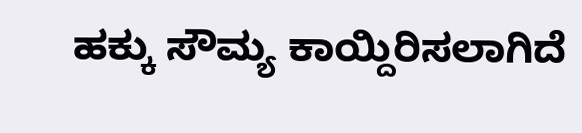ಹಕ್ಕು ಸೌಮ್ಯ ಕಾಯ್ದಿರಿಸಲಾಗಿದೆ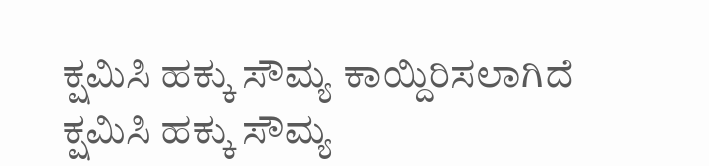ಕ್ಷಮಿಸಿ ಹಕ್ಕು ಸೌಮ್ಯ ಕಾಯ್ದಿರಿಸಲಾಗಿದೆ
ಕ್ಷಮಿಸಿ ಹಕ್ಕು ಸೌಮ್ಯ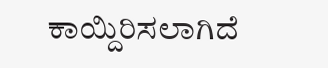ಕಾಯ್ದಿರಿಸಲಾಗಿದೆ